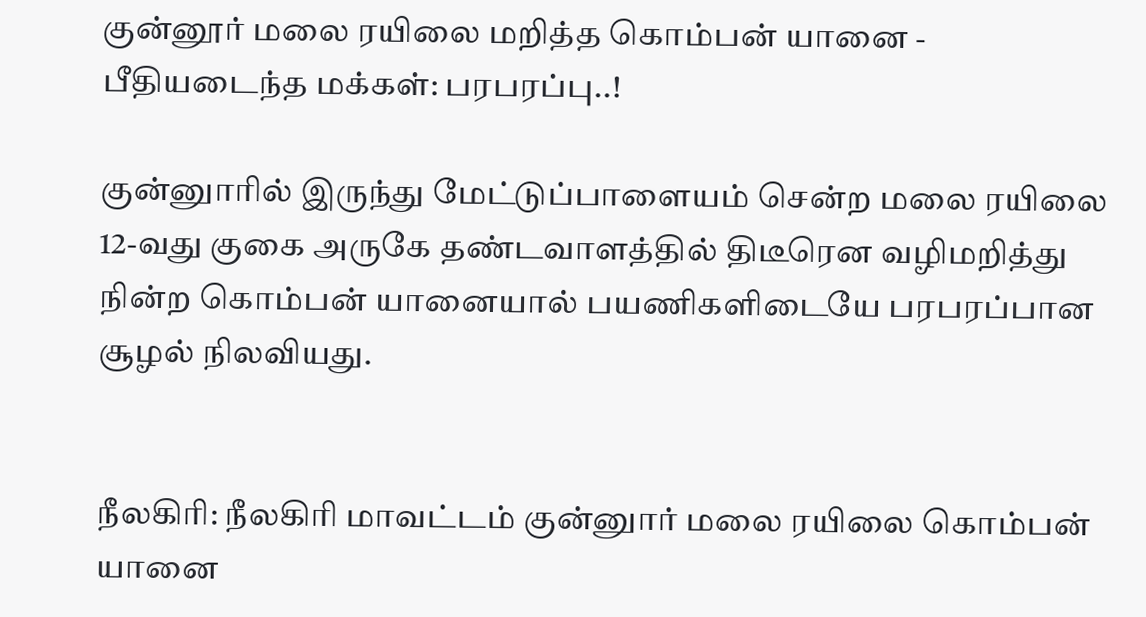குன்னூர் மலை ரயிலை மறித்த கொம்பன் யானை - பீதியடைந்த மக்கள்: பரபரப்பு..!

குன்னுாரில் இருந்து மேட்டுப்பாளையம் சென்ற மலை ரயிலை 12-வது குகை அருகே தண்டவாளத்தில் திடீரென வழிமறித்து நின்ற கொம்பன் யானையால் பயணிகளிடையே பரபரப்பான சூழல் நிலவியது.


நீலகிரி: நீலகிரி மாவட்டம் குன்னுார் மலை ரயிலை கொம்பன் யானை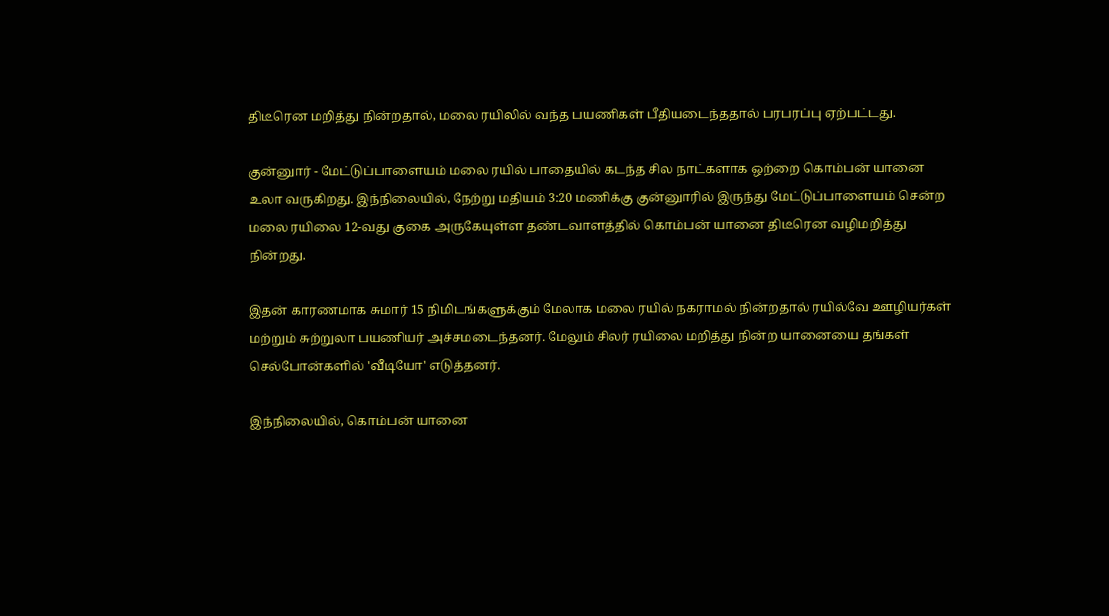திடீரென மறித்து நின்றதால், மலை ரயிலில் வந்த பயணிகள் பீதியடைந்ததால் பரபரப்பு ஏற்பட்டது.

குன்னுார் - மேட்டுப்பாளையம் மலை ரயில் பாதையில் கடந்த சில நாட்களாக ஒற்றை கொம்பன் யானை உலா வருகிறது. இந்நிலையில், நேற்று மதியம் 3:20 மணிக்கு குன்னுாரில் இருந்து மேட்டுப்பாளையம் சென்ற மலை ரயிலை 12-வது குகை அருகேயுள்ள தண்டவாளத்தில் கொம்பன் யானை திடீரென வழிமறித்து நின்றது.

இதன் காரணமாக சுமார் 15 நிமிடங்களுக்கும் மேலாக மலை ரயில் நகராமல் நின்றதால் ரயில்வே ஊழியர்கள் மற்றும் சுற்றுலா பயணியர் அச்சமடைந்தனர். மேலும் சிலர் ரயிலை மறித்து நின்ற யானையை தங்கள் செல்போன்களில் 'வீடியோ' எடுத்தனர்.

இந்நிலையில், கொம்பன் யானை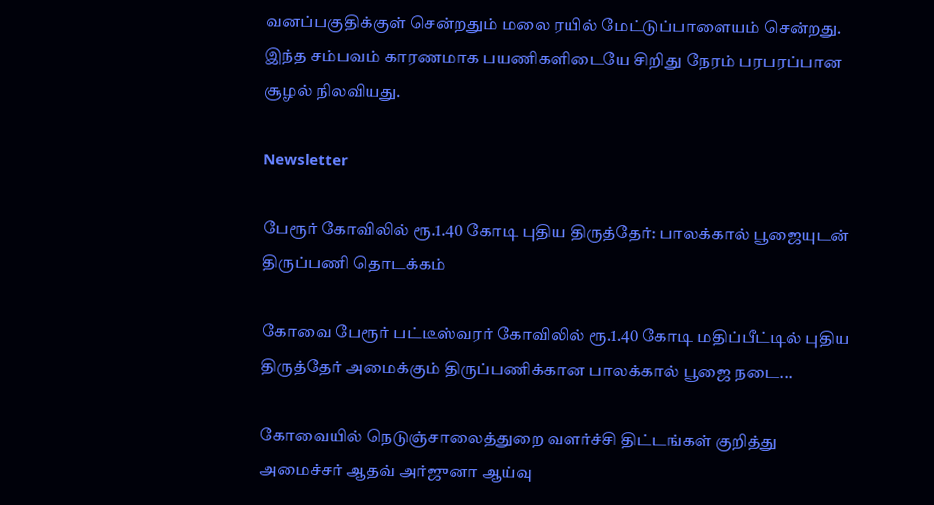வனப்பகுதிக்குள் சென்றதும் மலை ரயில் மேட்டுப்பாளையம் சென்றது. இந்த சம்பவம் காரணமாக பயணிகளிடையே சிறிது நேரம் பரபரப்பான சூழல் நிலவியது.

Newsletter

பேரூர் கோவிலில் ரூ.1.40 கோடி புதிய திருத்தேர்: பாலக்கால் பூஜையுடன் திருப்பணி தொடக்கம்

கோவை பேரூர் பட்டீஸ்வரர் கோவிலில் ரூ.1.40 கோடி மதிப்பீட்டில் புதிய திருத்தேர் அமைக்கும் திருப்பணிக்கான பாலக்கால் பூஜை நடை...

கோவையில் நெடுஞ்சாலைத்துறை வளர்ச்சி திட்டங்கள் குறித்து அமைச்சர் ஆதவ் அர்ஜுனா ஆய்வு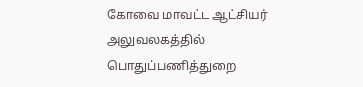கோவை மாவட்ட ஆட்சியர் அலுவலகத்தில் பொதுப்பணித்துறை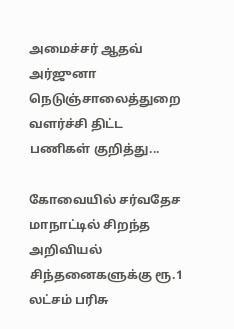அமைச்சர் ஆதவ் அர்ஜுனா நெடுஞ்சாலைத்துறை வளர்ச்சி திட்ட பணிகள் குறித்து...

கோவையில் சர்வதேச மாநாட்டில் சிறந்த அறிவியல் சிந்தனைகளுக்கு ரூ.1 லட்சம் பரிசு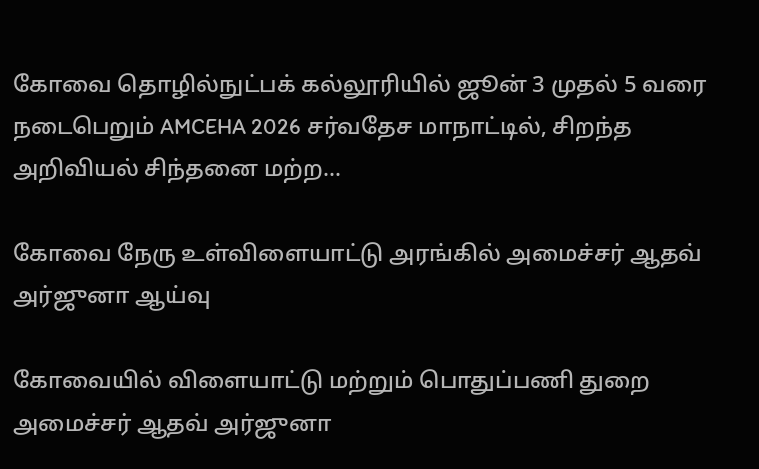கோவை தொழில்நுட்பக் கல்லூரியில் ஜூன் 3 முதல் 5 வரை நடைபெறும் AMCEHA 2026 சர்வதேச மாநாட்டில், சிறந்த அறிவியல் சிந்தனை மற்ற...

கோவை நேரு உள்விளையாட்டு அரங்கில் அமைச்சர் ஆதவ் அர்ஜுனா ஆய்வு

கோவையில் விளையாட்டு மற்றும் பொதுப்பணி துறை அமைச்சர் ஆதவ் அர்ஜுனா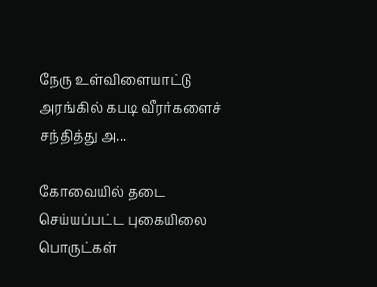நேரு உள்விளையாட்டு அரங்கில் கபடி வீரர்களைச் சந்தித்து அ...

கோவையில் தடை செய்யப்பட்ட புகையிலை பொருட்கள்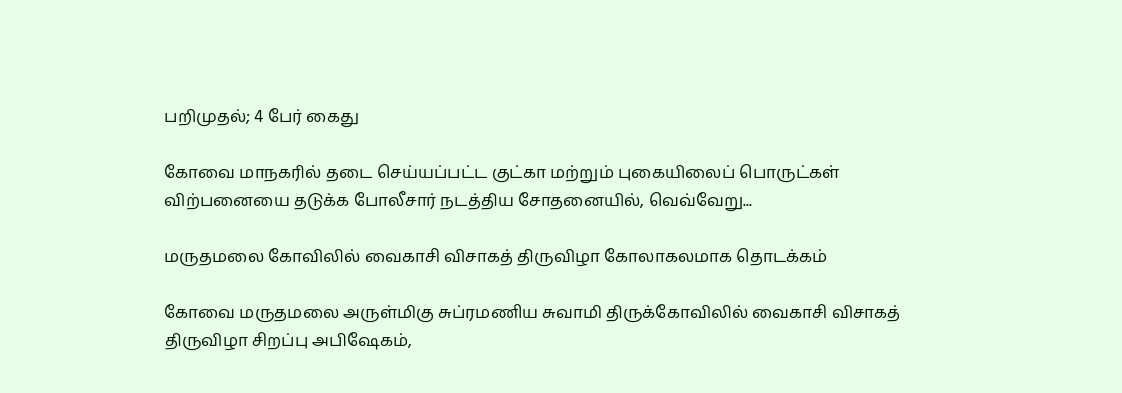பறிமுதல்; 4 பேர் கைது

கோவை மாநகரில் தடை செய்யப்பட்ட குட்கா மற்றும் புகையிலைப் பொருட்கள் விற்பனையை தடுக்க போலீசார் நடத்திய சோதனையில், வெவ்வேறு...

மருதமலை கோவிலில் வைகாசி விசாகத் திருவிழா கோலாகலமாக தொடக்கம்

கோவை மருதமலை அருள்மிகு சுப்ரமணிய சுவாமி திருக்கோவிலில் வைகாசி விசாகத் திருவிழா சிறப்பு அபிஷேகம்,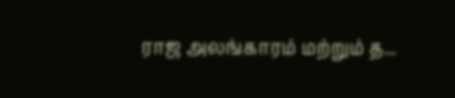ராஜ அலங்காரம் மற்றும் த...